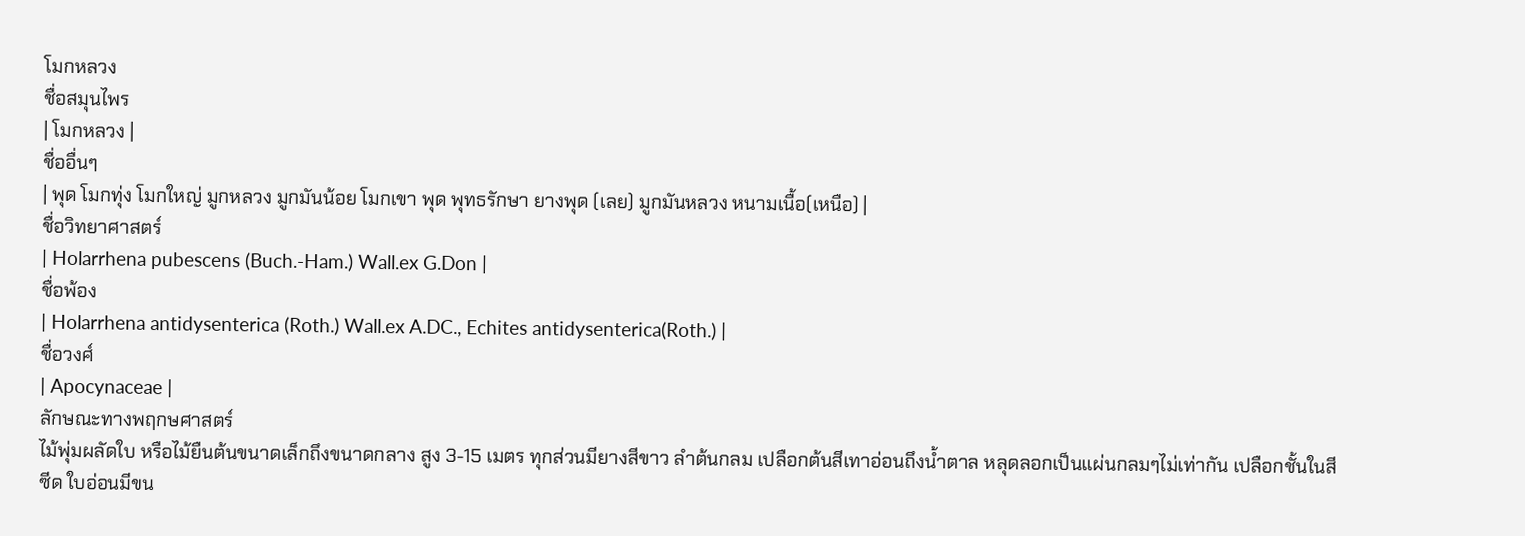โมกหลวง
ชื่อสมุนไพร
| โมกหลวง |
ชื่ออื่นๆ
| พุด โมกทุ่ง โมกใหญ่ มูกหลวง มูกมันน้อย โมกเขา พุด พุทธรักษา ยางพุด (เลย) มูกมันหลวง หนามเนื้อ(เหนือ) |
ชื่อวิทยาศาสตร์
| Holarrhena pubescens (Buch.-Ham.) Wall.ex G.Don |
ชื่อพ้อง
| Holarrhena antidysenterica (Roth.) Wall.ex A.DC., Echites antidysenterica(Roth.) |
ชื่อวงศ์
| Apocynaceae |
ลักษณะทางพฤกษศาสตร์
ไม้พุ่มผลัดใบ หรือไม้ยืนต้นขนาดเล็กถึงขนาดกลาง สูง 3-15 เมตร ทุกส่วนมียางสีขาว ลำต้นกลม เปลือกต้นสีเทาอ่อนถึงน้ำตาล หลุดลอกเป็นแผ่นกลมๆไม่เท่ากัน เปลือกชั้นในสีซีด ใบอ่อนมีขน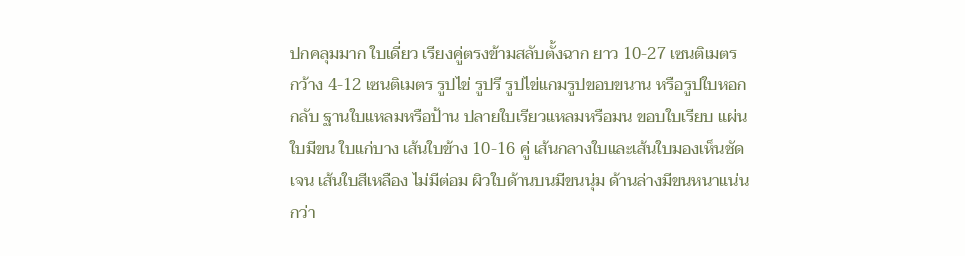ปกคลุมมาก ใบเดี่ยว เรียงคู่ตรงข้ามสลับตั้งฉาก ยาว 10-27 เซนติเมตร กว้าง 4-12 เซนติเมตร รูปไข่ รูปรี รูปไข่แกมรูปขอบขนาน หรือรูปใบหอกกลับ ฐานใบแหลมหรือป้าน ปลายใบเรียวแหลมหรือมน ขอบใบเรียบ แผ่นใบมีขน ใบแก่บาง เส้นใบข้าง 10-16 คู่ เส้นกลางใบและเส้นใบมองเห็นชัดเจน เส้นใบสีเหลือง ไม่มีต่อม ผิวใบด้านบนมีขนนุ่ม ด้านล่างมีขนหนาแน่นกว่า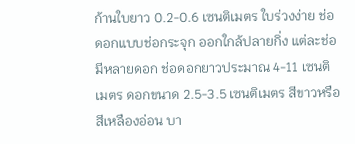ก้านใบยาว 0.2-0.6 เซนติเมตร ใบร่วงง่าย ช่อดอกแบบช่อกระจุก ออกใกล้ปลายกิ่ง แต่ละช่อมีหลายดอก ช่อดอกยาวประมาณ 4-11 เซนติเมตร ดอกขนาด 2.5-3.5 เซนติเมตร สีขาวหรือสีเหลืองอ่อน บา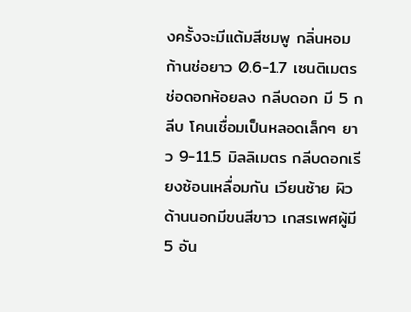งครั้งจะมีแต้มสีชมพู กลิ่นหอม ก้านช่อยาว 0.6-1.7 เซนติเมตร ช่อดอกห้อยลง กลีบดอก มี 5 กลีบ โคนเชื่อมเป็นหลอดเล็กๆ ยาว 9-11.5 มิลลิเมตร กลีบดอกเรียงซ้อนเหลื่อมกัน เวียนซ้าย ผิวด้านนอกมีขนสีขาว เกสรเพศผู้มี 5 อัน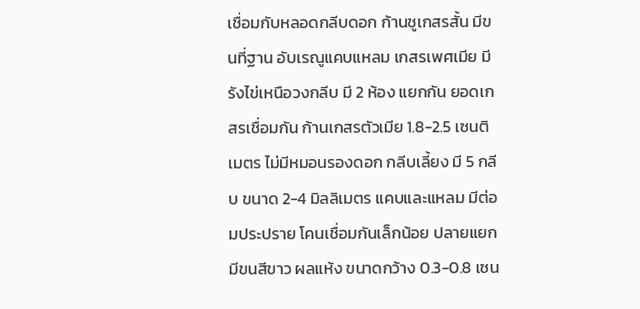เชื่อมกับหลอดกลีบดอก ก้านชูเกสรสั้น มีขนที่ฐาน อับเรณูแคบแหลม เกสรเพศเมีย มีรังไข่เหนือวงกลีบ มี 2 ห้อง แยกกัน ยอดเกสรเชื่อมกัน ก้านเกสรตัวเมีย 1.8-2.5 เซนติเมตร ไม่มีหมอนรองดอก กลีบเลี้ยง มี 5 กลีบ ขนาด 2-4 มิลลิเมตร แคบและแหลม มีต่อมประปราย โคนเชื่อมกันเล็กน้อย ปลายแยก มีขนสีขาว ผลแห้ง ขนาดกว้าง 0.3-0.8 เซน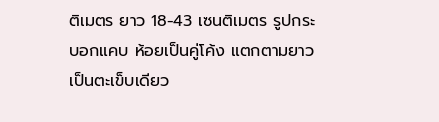ติเมตร ยาว 18-43 เซนติเมตร รูปกระบอกแคบ ห้อยเป็นคู่โค้ง แตกตามยาวเป็นตะเข็บเดียว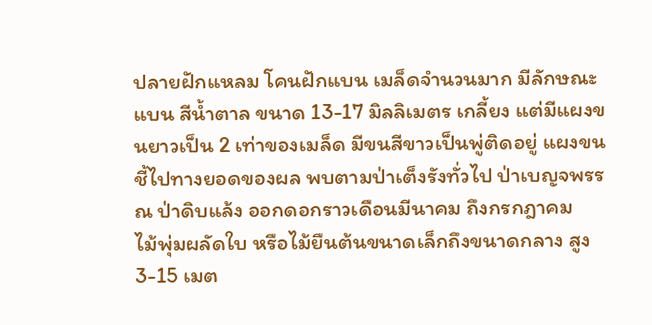ปลายฝักแหลม โคนฝักแบน เมล็ดจำนวนมาก มีลักษณะแบน สีน้ำตาล ขนาด 13-17 มิลลิเมตร เกลี้ยง แต่มีแผงขนยาวเป็น 2 เท่าของเมล็ด มีขนสีขาวเป็นพู่ติดอยู่ แผงขนชี้ไปทางยอดของผล พบตามป่าเต็งรังทั่วไป ป่าเบญจพรรณ ป่าดิบแล้ง ออกดอกราวเดือนมีนาคม ถึงกรกฎาคม
ไม้พุ่มผลัดใบ หรือไม้ยืนต้นขนาดเล็กถึงขนาดกลาง สูง 3-15 เมต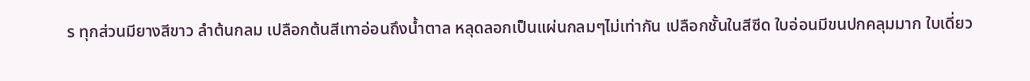ร ทุกส่วนมียางสีขาว ลำต้นกลม เปลือกต้นสีเทาอ่อนถึงน้ำตาล หลุดลอกเป็นแผ่นกลมๆไม่เท่ากัน เปลือกชั้นในสีซีด ใบอ่อนมีขนปกคลุมมาก ใบเดี่ยว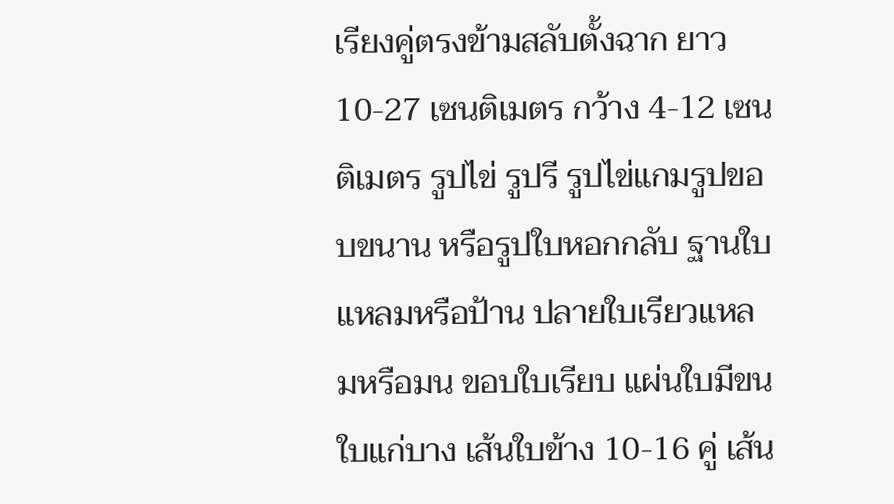เรียงคู่ตรงข้ามสลับตั้งฉาก ยาว 10-27 เซนติเมตร กว้าง 4-12 เซนติเมตร รูปไข่ รูปรี รูปไข่แกมรูปขอบขนาน หรือรูปใบหอกกลับ ฐานใบแหลมหรือป้าน ปลายใบเรียวแหลมหรือมน ขอบใบเรียบ แผ่นใบมีขน ใบแก่บาง เส้นใบข้าง 10-16 คู่ เส้น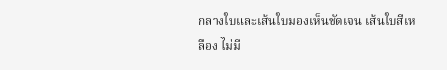กลางใบและเส้นใบมองเห็นชัดเจน เส้นใบสีเหลือง ไม่มี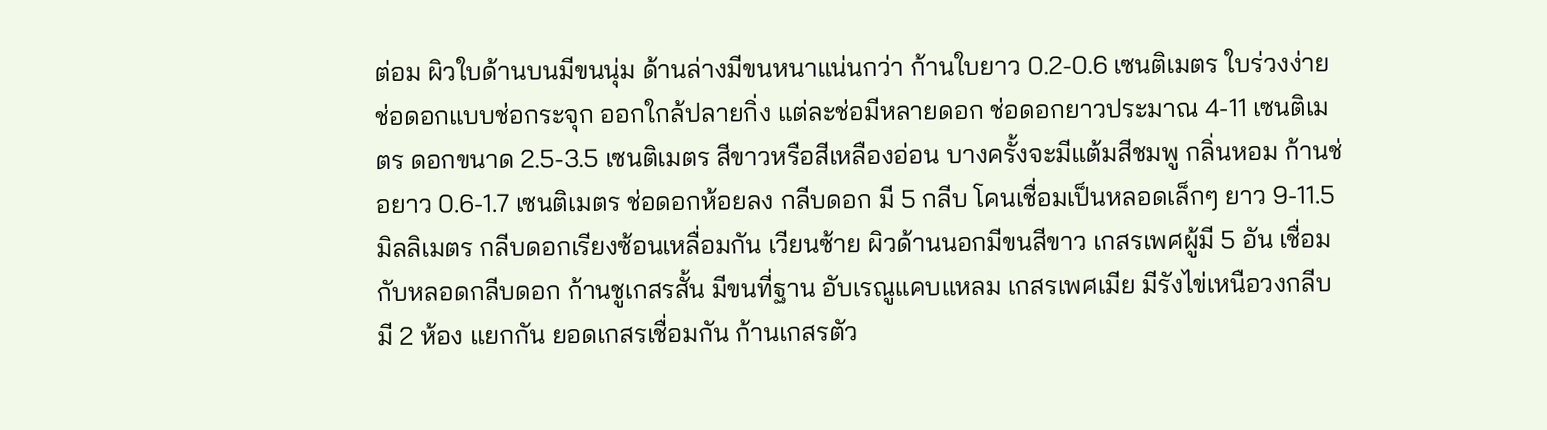ต่อม ผิวใบด้านบนมีขนนุ่ม ด้านล่างมีขนหนาแน่นกว่า ก้านใบยาว 0.2-0.6 เซนติเมตร ใบร่วงง่าย ช่อดอกแบบช่อกระจุก ออกใกล้ปลายกิ่ง แต่ละช่อมีหลายดอก ช่อดอกยาวประมาณ 4-11 เซนติเมตร ดอกขนาด 2.5-3.5 เซนติเมตร สีขาวหรือสีเหลืองอ่อน บางครั้งจะมีแต้มสีชมพู กลิ่นหอม ก้านช่อยาว 0.6-1.7 เซนติเมตร ช่อดอกห้อยลง กลีบดอก มี 5 กลีบ โคนเชื่อมเป็นหลอดเล็กๆ ยาว 9-11.5 มิลลิเมตร กลีบดอกเรียงซ้อนเหลื่อมกัน เวียนซ้าย ผิวด้านนอกมีขนสีขาว เกสรเพศผู้มี 5 อัน เชื่อมกับหลอดกลีบดอก ก้านชูเกสรสั้น มีขนที่ฐาน อับเรณูแคบแหลม เกสรเพศเมีย มีรังไข่เหนือวงกลีบ มี 2 ห้อง แยกกัน ยอดเกสรเชื่อมกัน ก้านเกสรตัว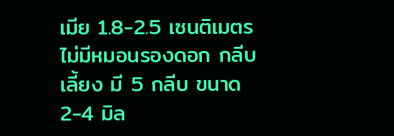เมีย 1.8-2.5 เซนติเมตร ไม่มีหมอนรองดอก กลีบเลี้ยง มี 5 กลีบ ขนาด 2-4 มิล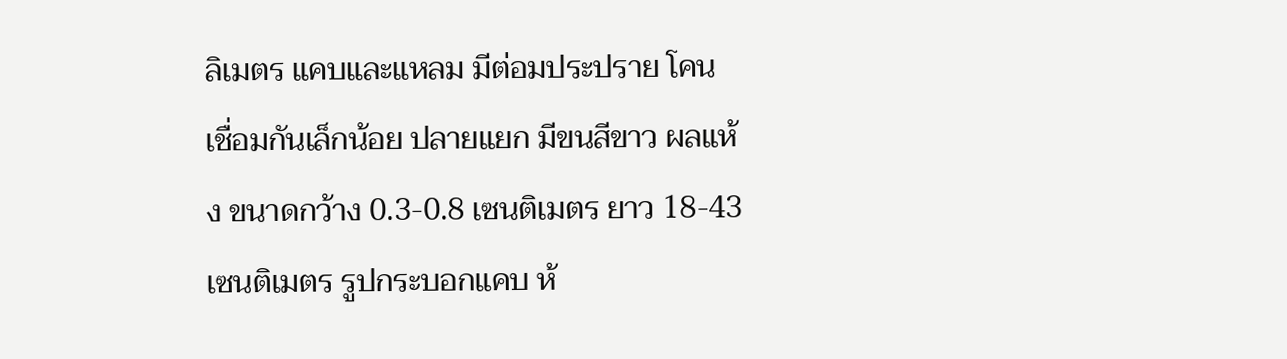ลิเมตร แคบและแหลม มีต่อมประปราย โคนเชื่อมกันเล็กน้อย ปลายแยก มีขนสีขาว ผลแห้ง ขนาดกว้าง 0.3-0.8 เซนติเมตร ยาว 18-43 เซนติเมตร รูปกระบอกแคบ ห้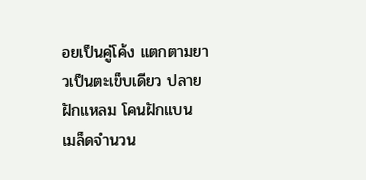อยเป็นคู่โค้ง แตกตามยาวเป็นตะเข็บเดียว ปลายฝักแหลม โคนฝักแบน เมล็ดจำนวน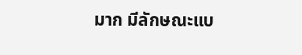มาก มีลักษณะแบ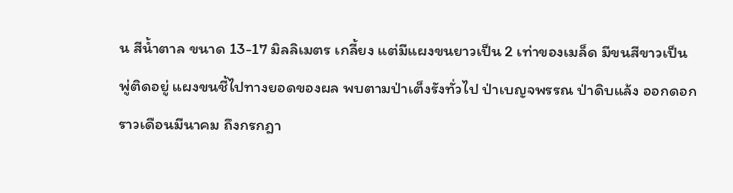น สีน้ำตาล ขนาด 13-17 มิลลิเมตร เกลี้ยง แต่มีแผงขนยาวเป็น 2 เท่าของเมล็ด มีขนสีขาวเป็นพู่ติดอยู่ แผงขนชี้ไปทางยอดของผล พบตามป่าเต็งรังทั่วไป ป่าเบญจพรรณ ป่าดิบแล้ง ออกดอกราวเดือนมีนาคม ถึงกรกฎา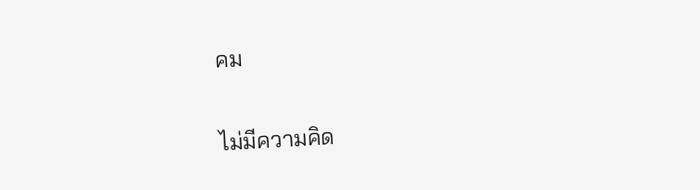คม

ไม่มีความคิด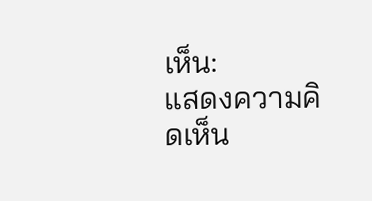เห็น:
แสดงความคิดเห็น